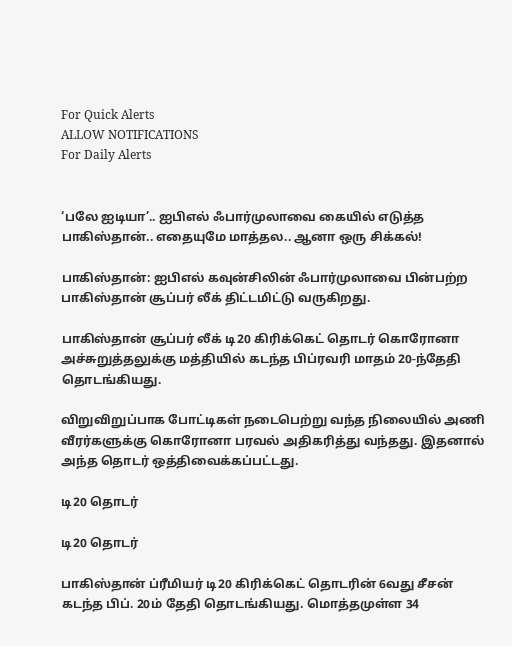For Quick Alerts
ALLOW NOTIFICATIONS
For Daily Alerts


‘பலே ஐடியா’.. ஐபிஎல் ஃபார்முலாவை கையில் எடுத்த பாகிஸ்தான்.. எதையுமே மாத்தல.. ஆனா ஒரு சிக்கல்!

பாகிஸ்தான்: ஐபிஎல் கவுன்சிலின் ஃபார்முலாவை பின்பற்ற பாகிஸ்தான் சூப்பர் லீக் திட்டமிட்டு வருகிறது.

பாகிஸ்தான் சூப்பர் லீக் டி20 கிரிக்கெட் தொடர் கொரோனா அச்சுறுத்தலுக்கு மத்தியில் கடந்த பிப்ரவரி மாதம் 20-ந்தேதி தொடங்கியது.

விறுவிறுப்பாக போட்டிகள் நடைபெற்று வந்த நிலையில் அணி வீரர்களுக்கு கொரோனா பரவல் அதிகரித்து வந்தது. இதனால் அந்த தொடர் ஒத்திவைக்கப்பட்டது.

டி20 தொடர்

டி20 தொடர்

பாகிஸ்தான் ப்ரீமியர் டி20 கிரிக்கெட் தொடரின் 6வது சீசன் கடந்த பிப். 20ம் தேதி தொடங்கியது. மொத்தமுள்ள 34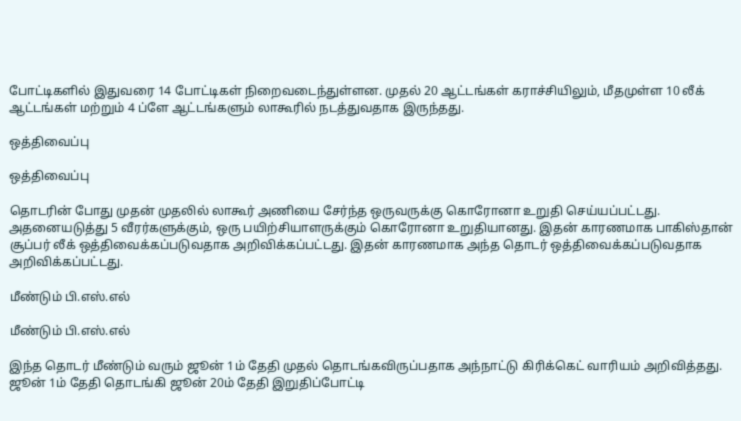போட்டிகளில் இதுவரை 14 போட்டிகள் நிறைவடைந்துள்ளன. முதல் 20 ஆட்டங்கள் கராச்சியிலும், மீதமுள்ள 10 லீக் ஆட்டங்கள் மற்றும் 4 ப்ளே ஆட்டங்களும் லாகூரில் நடத்துவதாக இருந்தது.

ஒத்திவைப்பு

ஒத்திவைப்பு

தொடரின் போது முதன் முதலில் லாகூர் அணியை சேர்ந்த ஒருவருக்கு கொரோனா உறுதி செய்யப்பட்டது. அதனையடுத்து 5 வீரர்களுக்கும், ஒரு பயிற்சியாளருக்கும் கொரோனா உறுதியானது. இதன் காரணமாக பாகிஸ்தான் சூப்பர் லீக் ஒத்திவைக்கப்படுவதாக அறிவிக்கப்பட்டது. இதன் காரணமாக அந்த தொடர் ஒத்திவைக்கப்படுவதாக அறிவிக்கப்பட்டது.

மீண்டும் பி.எஸ்.எல்

மீண்டும் பி.எஸ்.எல்

இந்த தொடர் மீண்டும் வரும் ஜூன் 1ம் தேதி முதல் தொடங்கவிருப்பதாக அந்நாட்டு கிரிக்கெட் வாரியம் அறிவித்தது. ஜூன் 1ம் தேதி தொடங்கி ஜூன் 20ம் தேதி இறுதிப்போட்டி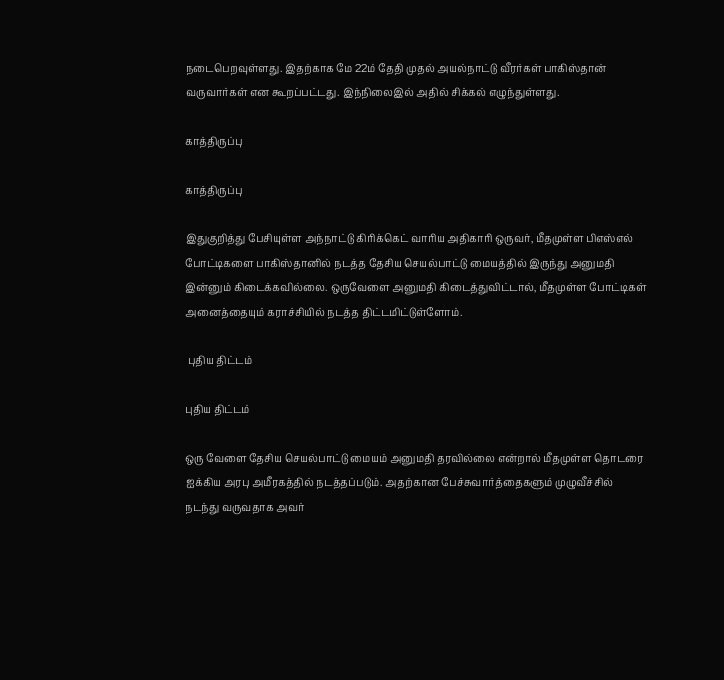நடைபெறவுள்ளது. இதற்காக மே 22ம் தேதி முதல் அயல்நாட்டு வீரர்கள் பாகிஸ்தான் வருவார்கள் என கூறப்பட்டது. இந்நிலைஇல் அதில் சிக்கல் எழுந்துள்ளது.

காத்திருப்பு

காத்திருப்பு

இதுகுறித்து பேசியுள்ள அந்நாட்டு கிரிக்கெட் வாரிய அதிகாரி ஒருவர், மீதமுள்ள பிஎஸ்எல் போட்டிகளை பாகிஸ்தானில் நடத்த தேசிய செயல்பாட்டு மையத்தில் இருந்து அனுமதி இன்னும் கிடைக்கவில்லை. ஒருவேளை அனுமதி கிடைத்துவிட்டால், மீதமுள்ள போட்டிகள் அனைத்தையும் கராச்சியில் நடத்த திட்டமிட்டுள்ளோம்.

 புதிய திட்டம்

புதிய திட்டம்

ஒரு வேளை தேசிய செயல்பாட்டு மையம் அனுமதி தரவில்லை என்றால் மீதமுள்ள தொடரை ஐக்கிய அரபு அமீரகத்தில் நடத்தப்படும். அதற்கான பேச்சுவார்த்தைகளும் முழுவீச்சில் நடந்து வருவதாக அவர்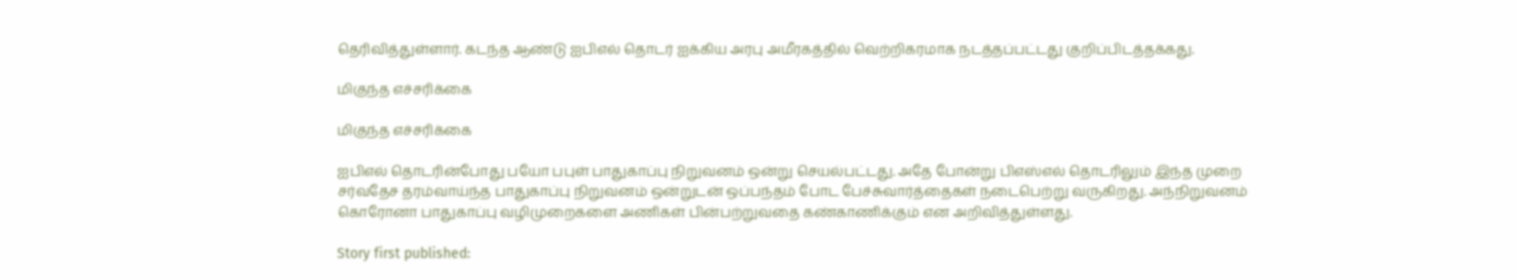தெரிவித்துள்ளார். கடந்த ஆண்டு ஐபிஎல் தொடர் ஐக்கிய அரபு அமீரகத்தில் வெற்றிகரமாக நடத்தப்பட்டது குறிப்பிடத்தக்கது.

மிகுந்த எச்சரிக்கை

மிகுந்த எச்சரிக்கை

ஐபிஎல் தொடரின்போது பயோ பபுள் பாதுகாப்பு நிறுவனம் ஒன்று செயல்பட்டது. அதே போன்று பிஎஸ்எல் தொடரிலும் இந்த முறை சர்வதேச தரம்வாய்ந்த பாதுகாப்பு நிறுவனம் ஒன்றுடன் ஒப்பந்தம் போட பேச்சுவார்த்தைகள் நடைபெற்று வருகிறது. அந்நிறுவனம் கொரோனா பாதுகாப்பு வழிமுறைகளை அணிகள் பின்பற்றுவதை கண்காணிக்கும் என அறிவித்துள்ளது.

Story first published: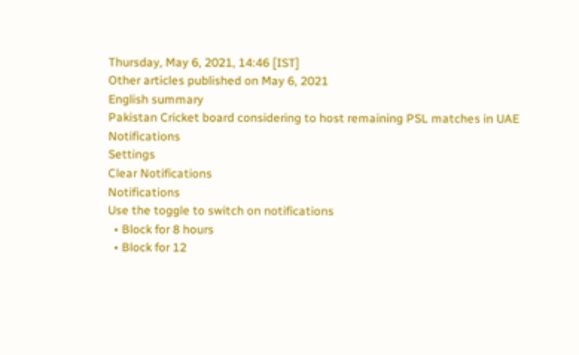Thursday, May 6, 2021, 14:46 [IST]
Other articles published on May 6, 2021
English summary
Pakistan Cricket board considering to host remaining PSL matches in UAE
Notifications
Settings
Clear Notifications
Notifications
Use the toggle to switch on notifications
  • Block for 8 hours
  • Block for 12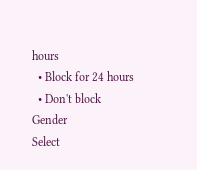hours
  • Block for 24 hours
  • Don't block
Gender
Select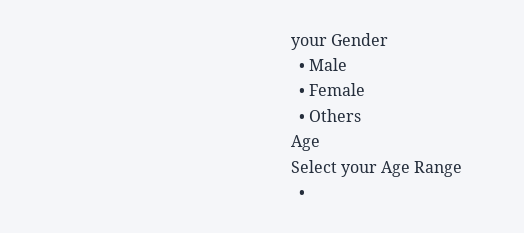your Gender
  • Male
  • Female
  • Others
Age
Select your Age Range
  •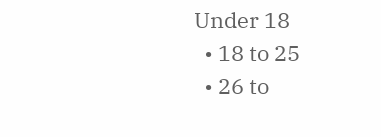Under 18
  • 18 to 25
  • 26 to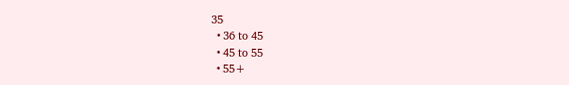35
  • 36 to 45
  • 45 to 55
  • 55+